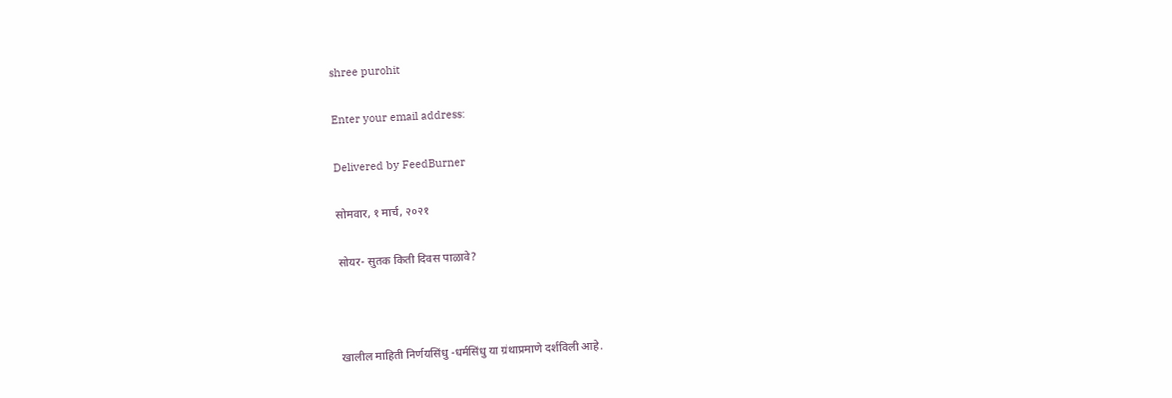shree purohit

Enter your email address:

Delivered by FeedBurner

सोमवार, १ मार्च, २०२१

सोयर- सुतक किती दिवस पाळावे?



खालील माहिती निर्णयसिंधु -धर्मसिंधु या ग्रंथाप्रमाणे दर्शविली आहे.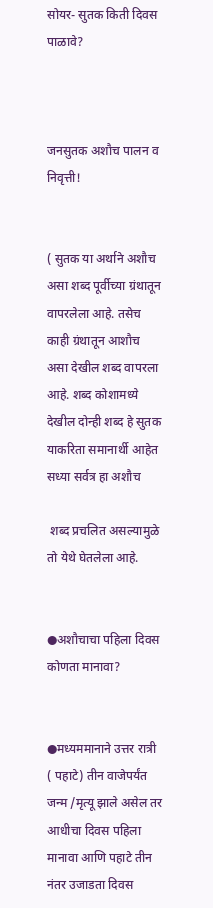सोयर- सुतक किती दिवस पाळावे?



जनसुतक अशौच पालन व निवृत्ती!


( सुतक या अर्थाने अशौच असा शब्द पूर्वीच्या ग्रंथातून वापरलेला आहे. तसेच काही ग्रंथातून आशौच असा देखील शब्द वापरला आहे. शब्द कोशामध्ये देखील दोन्ही शब्द हे सुतक याकरिता समानार्थी आहेत सध्या सर्वत्र हा अशौच

 शब्द प्रचलित असल्यामुळे तो येथे घेतलेला आहे.


●अशौचाचा पहिला दिवस कोणता मानावा?


●मध्यममानाने उत्तर रात्री ( पहाटे) तीन वाजेपर्यंत जन्म /मृत्यू झाले असेल तर आधीचा दिवस पहिला मानावा आणि पहाटे तीन नंतर उजाडता दिवस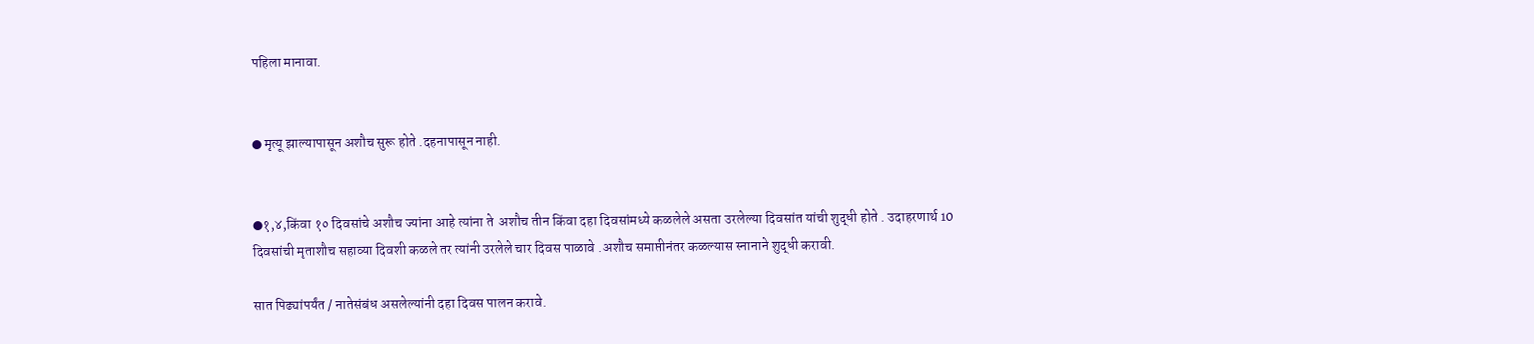पहिला मानावा.


● मृत्यू झाल्यापासून अशौच सुरू होते .दहनापासून नाही.


●१,४,किंवा १० दिवसांचे अशौच ज्यांना आहे त्यांना ते  अशौच तीन किंवा दहा दिवसांमध्ये कळलेले असता उरलेल्या दिवसांत यांची शुद्धी होते . उदाहरणार्थ 10 दिवसांची मृताशौच सहाव्या दिवशी कळले तर त्यांनी उरलेले चार दिवस पाळावे .अशौच समाप्तीनंतर कळल्यास स्नानाने शुद्धी करावी.

सात पिढ्यांपर्यंत / नातेसंबंध असलेल्यांनी दहा दिवस पालन करावे.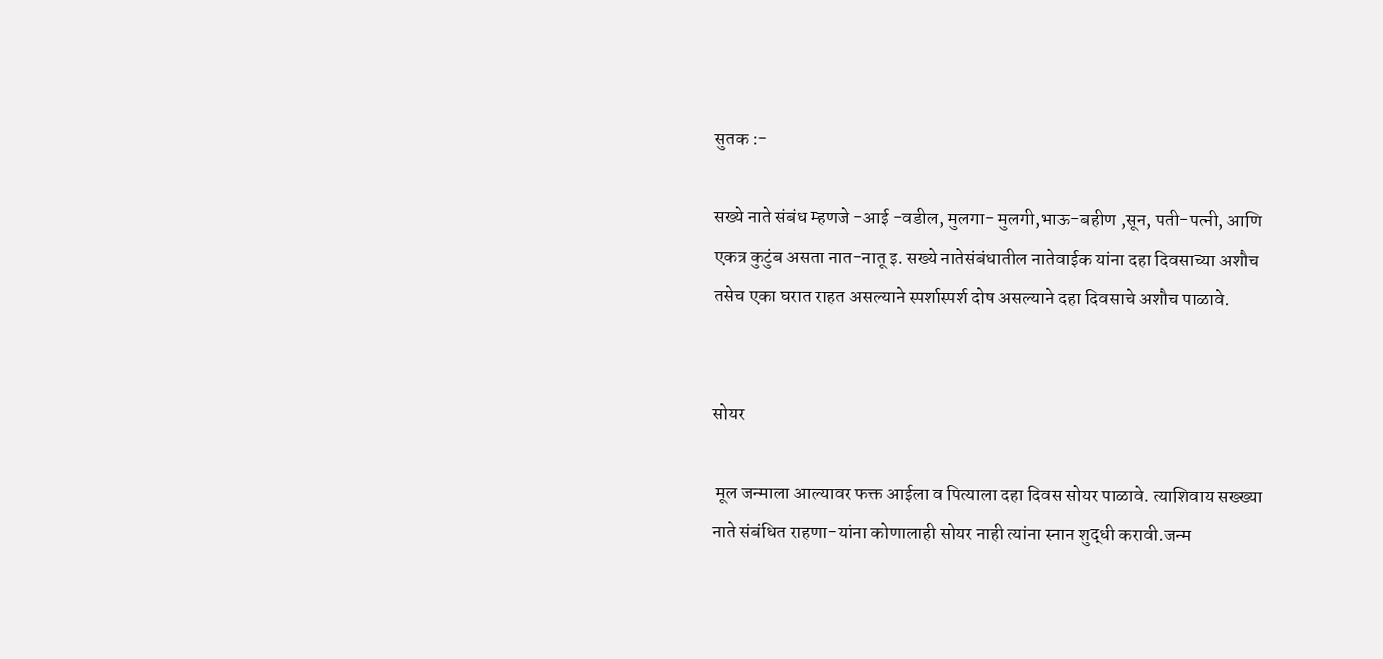सुतक :-

सख्ये नाते संबंध म्हणजे -आई -वडील, मुलगा- मुलगी,भाऊ-बहीण ,सून, पती-पत्नी, आणि एकत्र कुटुंब असता नात-नातू इ. सख्ये नातेसंबंधातील नातेवाईक यांना दहा दिवसाच्या अशौच तसेच एका घरात राहत असल्याने स्पर्शास्पर्श दोष असल्याने दहा दिवसाचे अशौच पाळावे.


सोयर

 मूल जन्माला आल्यावर फक्त आईला व पित्याला दहा दिवस सोयर पाळावे. त्याशिवाय सख्ख्या नाते संबंधित राहणा-यांना कोणालाही सोयर नाही त्यांना स्नान शुद्धी करावी.जन्म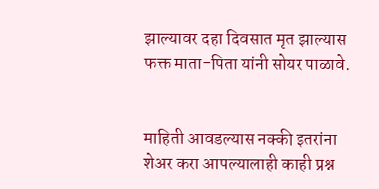झाल्यावर दहा दिवसात मृत झाल्यास फक्त माता-पिता यांनी सोयर पाळावे.


माहिती आवडल्यास नक्की इतरांना शेअर करा आपल्यालाही काही प्रश्न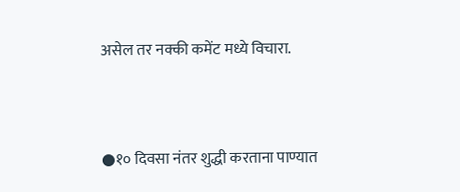असेल तर नक्की कमेंट मध्ये विचारा.


●१० दिवसा नंतर शुद्धी करताना पाण्यात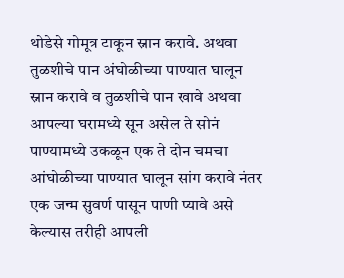थोडेसे गोमूत्र टाकून स्नान करावे. अथवा तुळशीचे पान अंघोळीच्या पाण्यात घालून स्नान करावे व तुळशीचे पान खावे अथवा आपल्या घरामध्ये सून असेल ते सोनं पाण्यामध्ये उकळून एक ते दोन चमचा आंघोळीच्या पाण्यात घालून सांग करावे नंतर एक जन्म सुवर्ण पासून पाणी प्यावे असे केल्यास तरीही आपली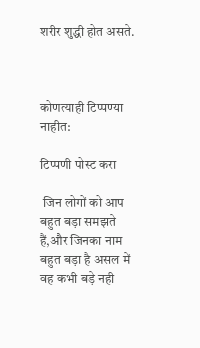शरीर शुद्धी होत असते.



कोणत्याही टिप्पण्‍या नाहीत:

टिप्पणी पोस्ट करा

 जिन लोगों को आप बहुत बड़ा समझते हैं,और जिनका नाम बहुत बड़ा है असल में वह कभी बड़े नही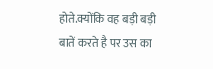होते.क्योंकि वह बड़ी बड़ी बातें करते है पर उस का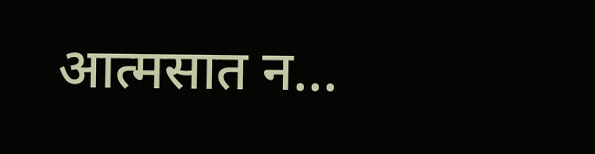आत्मसात न...